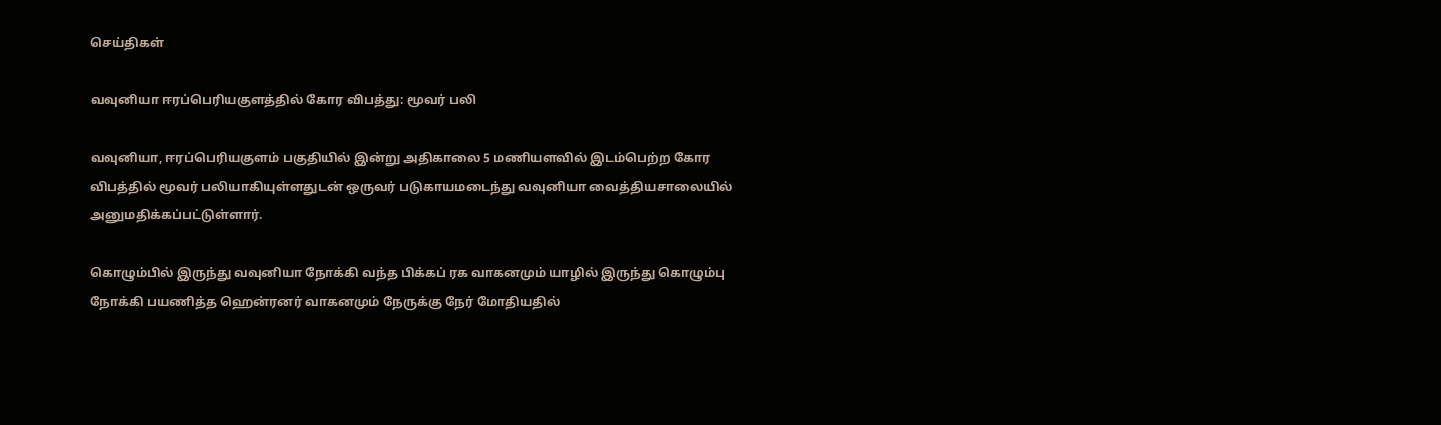செய்திகள்

வவுனியா ஈரப்பெரியகுளத்தில் கோர விபத்து: மூவர் பலி

வவுனியா, ஈரப்பெரியகுளம் பகுதியில் இன்று அதிகாலை 5 மணியளவில் இடம்பெற்ற கோர விபத்தில் மூவர் பலியாகியுள்ளதுடன் ஒருவர் படுகாயமடைந்து வவுனியா வைத்தியசாலையில் அனுமதிக்கப்பட்டுள்ளார்.

கொழும்பில் இருந்து வவுனியா நோக்கி வந்த பிக்கப் ரக வாகனமும் யாழில் இருந்து கொழும்பு நோக்கி பயணித்த ஹென்ரனர் வாகனமும் நேருக்கு நேர் மோதியதில்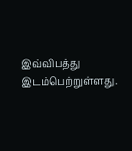இவ்விபத்து இடம்பெற்றுள்ளது.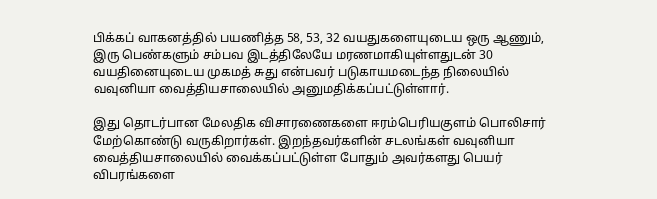பிக்கப் வாகனத்தில் பயணித்த 58, 53, 32 வயதுகளையுடைய ஒரு ஆணும், இரு பெண்களும் சம்பவ இடத்திலேயே மரணமாகியுள்ளதுடன் 30 வயதினையுடைய முகமத் சுது என்பவர் படுகாயமடைந்த நிலையில் வவுனியா வைத்தியசாலையில் அனுமதிக்கப்பட்டுள்ளார்.

இது தொடர்பான மேலதிக விசாரணைகளை ஈரம்பெரியகுளம் பொலிசார் மேற்கொண்டு வருகிறார்கள். இறந்தவர்களின் சடலங்கள் வவுனியா வைத்தியசாலையில் வைக்கப்பட்டுள்ள போதும் அவர்களது பெயர் விபரங்களை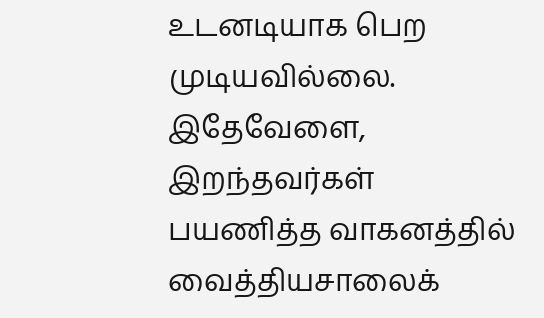உடனடியாக பெற முடியவில்லை. இதேவேளை, இறந்தவர்கள் பயணித்த வாகனத்தில் வைத்தியசாலைக்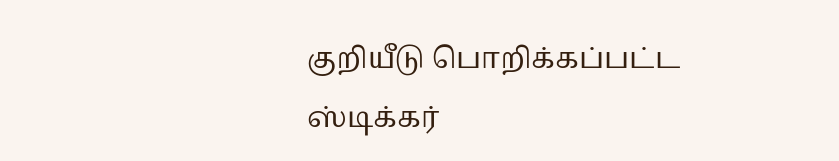குறியீடு பொறிக்கப்பட்ட ஸ்டிக்கர்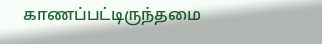காணப்பட்டிருந்தமை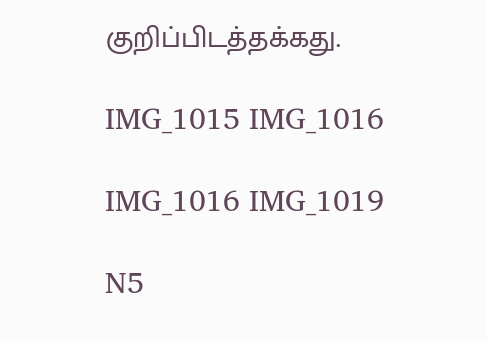குறிப்பிடத்தக்கது.

IMG_1015 IMG_1016

IMG_1016 IMG_1019

N5